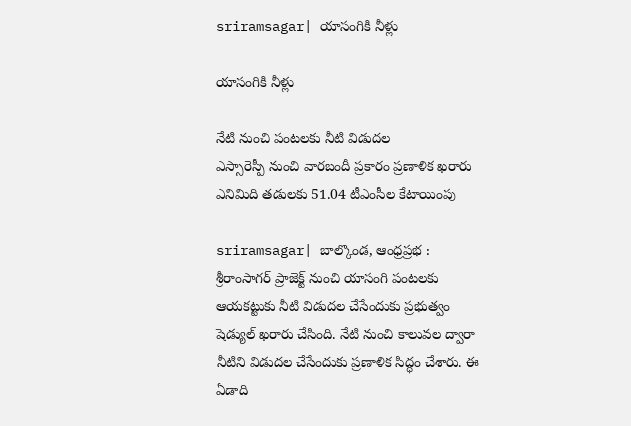sriramsagar| యాసంగికి నీళ్లు

యాసంగికి నీళ్లు

నేటి నుంచి పంట‌ల‌కు నీటి విడుదల
ఎస్సారెస్పీ నుంచి వారబందీ ప్రకారం ప్రణాళిక ఖరారు
ఎనిమిది తడులకు 51.04 టీఎంసీల కేటాయింపు

sriramsagar| బాల్కొండ, ఆంధ్రప్రభ : శ్రీరాంసాగర్ ప్రాజెక్ట్ నుంచి యాసంగి పంటలకు ఆయకట్టుకు నీటి విడుదల చేసేందుకు ప్రభుత్వం షెడ్యుల్ ఖరారు చేసింది. నేటి నుంచి కాలువల ద్వారా నీటిని విడుదల చేసేందుకు ప్రణాళిక సిద్ధం చేశారు. ఈ ఏడాది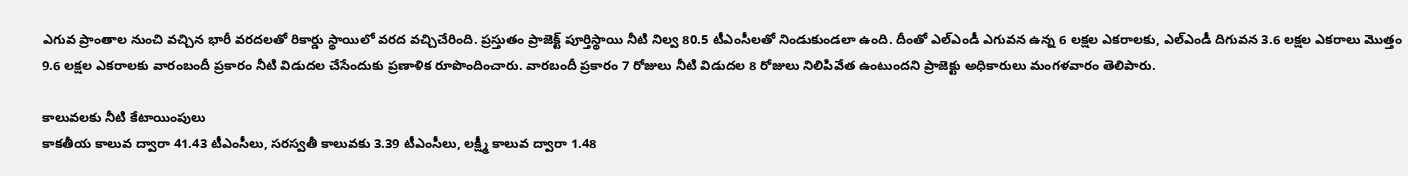ఎగువ ప్రాంతాల నుంచి వచ్చిన భారీ వరదలతో రికార్డు స్థాయిలో వరద వచ్చిచేరింది. ప్రస్తుతం ప్రాజెక్ట్ పూర్తిస్థాయి నీటి నిల్వ 80.5 టీఎంసీలతో నిండుకుండలా ఉంది. దీంతో ఎల్ఎండీ ఎగువన ఉన్న 6 లక్షల ఎకరాలకు, ఎల్ఎండీ దిగువన 3.6 లక్షల ఎకరాలు మొత్తం 9.6 లక్షల ఎకరాలకు వారంబందీ ప్రకారం నీటి విడుదల చేసేందుకు ప్రణాళిక రూపొందించారు. వారబందీ ప్రకారం 7 రోజులు నీటి విడుదల 8 రోజులు నిలిపివేత ఉంటుందని ప్రాజెక్టు అధికారులు మంగళవారం తెలిపారు.

కాలువలకు నీటి కేటాయింపులు
కాకతీయ కాలువ ద్వారా 41.43 టీఎంసీలు, సరస్వతీ కాలువకు 3.39 టీఎంసీలు, లక్ష్మీ కాలువ ద్వారా 1.48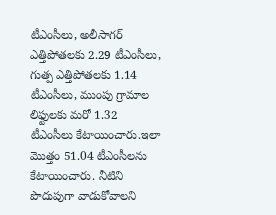టీఎంసీలు, అలీసాగర్ ఎత్తిపోతలకు 2.29 టీఎంసీలు, గుత్ప ఎత్తిపోతలకు 1.14 టీఎంసీలు, ముంపు గ్రామాల లిఫ్టులకు మరో 1.32 టీఎంసీలు కేటాయించారు.ఇలా మొత్తం 51.04 టీఎంసీలను కేటాయించారు. నీటిని పొదుపుగా వాడుకోవాలని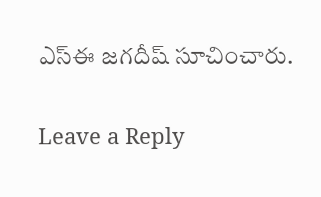ఎస్ఈ జగదీష్ సూచించారు.

Leave a Reply